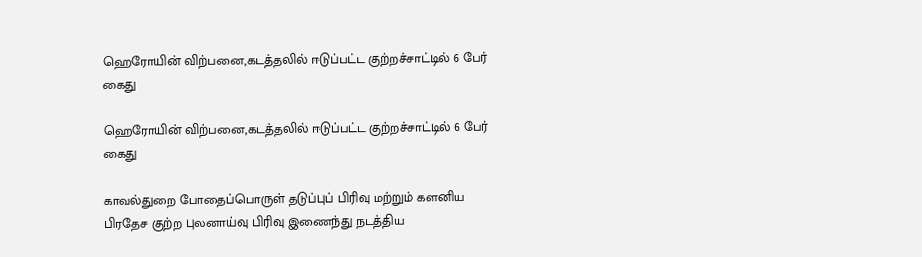ஹெரோயின் விற்பனை,கடத்தலில் ஈடுப்பட்ட குற்றச்சாட்டில் 6 பேர் கைது

ஹெரோயின் விற்பனை,கடத்தலில் ஈடுப்பட்ட குற்றச்சாட்டில் 6 பேர் கைது

காவல்துறை போதைப்பொருள் தடுப்புப் பிரிவு மற்றும் களனிய பிரதேச குற்ற புலனாய்வு பிரிவு இணைந்து நடத்திய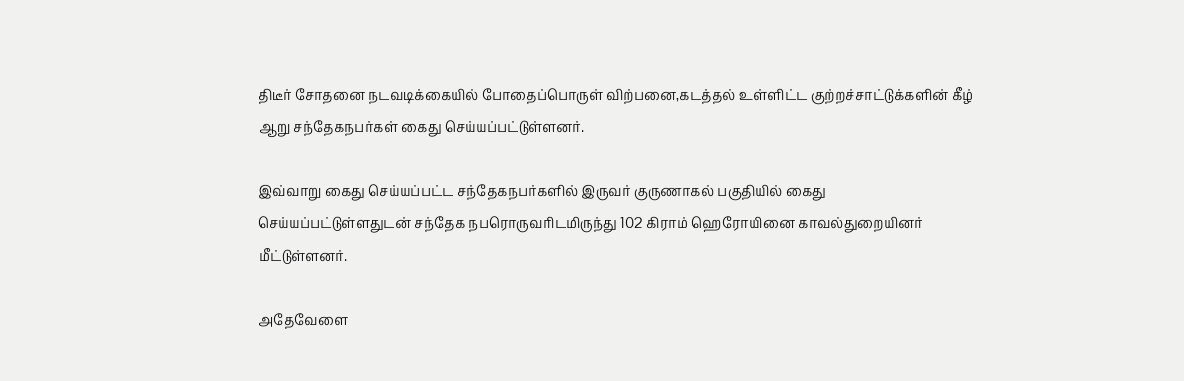திடீர் சோதனை நடவடிக்கையில் போதைப்பொருள் விற்பனை,கடத்தல் உள்ளிட்ட குற்றச்சாட்டுக்களின் கீழ் ஆறு சந்தேகநபர்கள் கைது செய்யப்பட்டுள்ளனர்.

இவ்வாறு கைது செய்யப்பட்ட சந்தேகநபர்களில் இருவர் குருணாகல் பகுதியில் கைது செய்யப்பட்டுள்ளதுடன் சந்தேக நபரொருவரிடமிருந்து 102 கிராம் ஹெரோயினை காவல்துறையினர் மீட்டுள்ளனர்.

அதேவேளை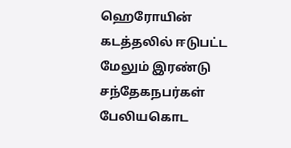ஹெரோயின் கடத்தலில் ஈடுபட்ட மேலும் இரண்டு சந்தேகநபர்கள் பேலியகொட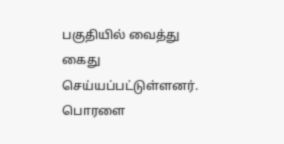பகுதியில் வைத்து கைது செய்யப்பட்டுள்ளனர்.
பொரளை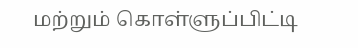மற்றும் கொள்ளுப்பிட்டி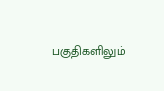பகுதிகளிலும்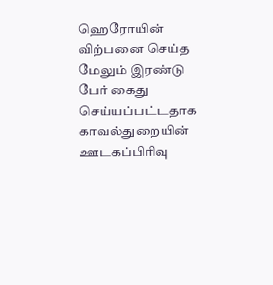ஹெரோயின் விற்பனை செய்த மேலும் இரண்டு பேர் கைது செய்யப்பட்டதாக காவல்துறையின் ஊடகப்பிரிவு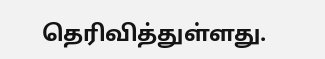தெரிவித்துள்ளது.